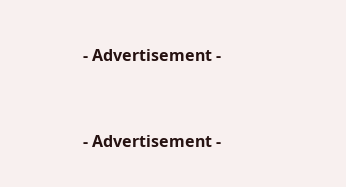- Advertisement -


- Advertisement -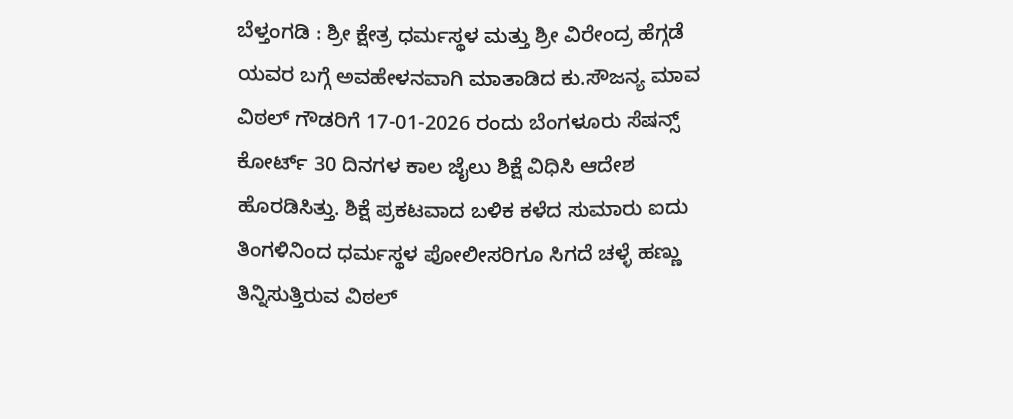ಬೆಳ್ತಂಗಡಿ : ಶ್ರೀ ಕ್ಷೇತ್ರ ಧರ್ಮಸ್ಥಳ ಮತ್ತು ಶ್ರೀ ವಿರೇಂದ್ರ ಹೆಗ್ಗಡೆ ಯವರ ಬಗ್ಗೆ ಅವಹೇಳನವಾಗಿ ಮಾತಾಡಿದ ಕು.ಸೌಜನ್ಯ ಮಾವ ವಿಠಲ್ ಗೌಡರಿಗೆ 17-01-2026 ರಂದು ಬೆಂಗಳೂರು ಸೆಷನ್ಸ್ ಕೋರ್ಟ್ 30 ದಿನಗಳ ಕಾಲ ಜೈಲು ಶಿಕ್ಷೆ ವಿಧಿಸಿ ಆದೇಶ ಹೊರಡಿಸಿತ್ತು. ಶಿಕ್ಷೆ ಪ್ರಕಟವಾದ ಬಳಿಕ ಕಳೆದ ಸುಮಾರು ಐದು ತಿಂಗಳಿನಿಂದ ಧರ್ಮಸ್ಥಳ ಪೋಲೀಸರಿಗೂ ಸಿಗದೆ ಚಳ್ಳೆ ಹಣ್ಣು ತಿನ್ನಿಸುತ್ತಿರುವ ವಿಠಲ್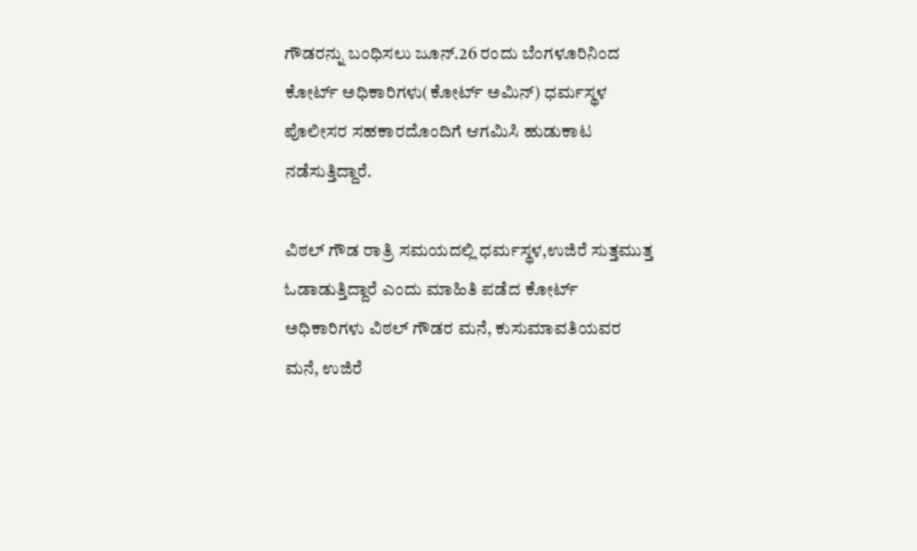ಗೌಡರನ್ನು ಬಂಧಿಸಲು ಜೂನ್.26 ರಂದು ಬೆಂಗಳೂರಿನಿಂದ ಕೋರ್ಟ್ ಅಧಿಕಾರಿಗಳು(ಕೋರ್ಟ್ ಅಮಿನ್) ಧರ್ಮಸ್ಥಳ ಪೊಲೀಸರ ಸಹಕಾರದೊಂದಿಗೆ ಆಗಮಿಸಿ ಹುಡುಕಾಟ ನಡೆಸುತ್ತಿದ್ದಾರೆ.

ವಿಠಲ್ ಗೌಡ ರಾತ್ರಿ ಸಮಯದಲ್ಲಿ ಧರ್ಮಸ್ಥಳ,ಉಜಿರೆ ಸುತ್ತಮುತ್ತ ಓಡಾಡುತ್ತಿದ್ದಾರೆ ಎಂದು ಮಾಹಿತಿ ಪಡೆದ ಕೋರ್ಟ್ ಅಧಿಕಾರಿಗಳು ವಿಠಲ್ ಗೌಡರ ಮನೆ, ಕುಸುಮಾವತಿಯವರ ಮನೆ, ಉಜಿರೆ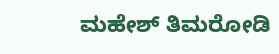ಮಹೇಶ್ ತಿಮರೋಡಿ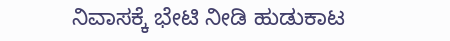ನಿವಾಸಕ್ಕೆ ಭೇಟಿ ನೀಡಿ ಹುಡುಕಾಟ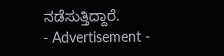ನಡೆಸುತ್ತಿದ್ದಾರೆ.
- Advertisement -